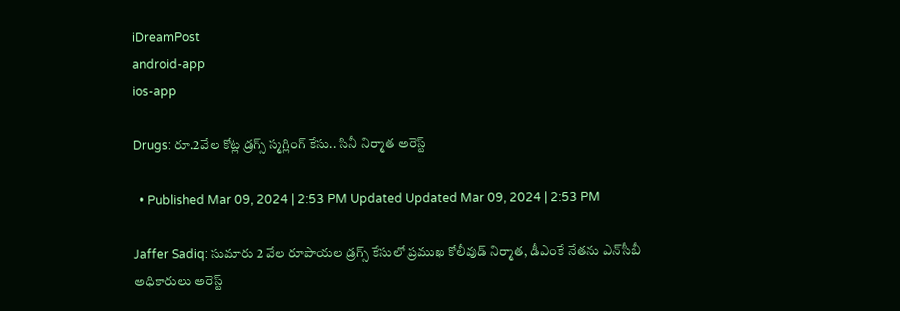iDreamPost
android-app
ios-app

Drugs: రూ.2వేల కోట్ల డ్రగ్స్‌ స్మగ్లింగ్‌ కేసు.. సినీ నిర్మాత అరెస్ట్‌

  • Published Mar 09, 2024 | 2:53 PM Updated Updated Mar 09, 2024 | 2:53 PM

Jaffer Sadiq: సుమారు 2 వేల రూపాయల డ్రగ్స్‌ కేసులో ప్రముఖ కోలీవుడ్‌ నిర్మాత, డీఎంకే నేతను ఎన్‌సీబీ అధికారులు అరెస్ట్‌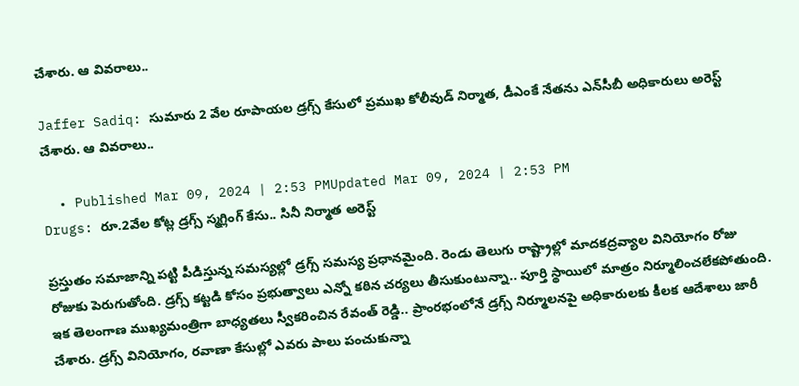చేశారు. ఆ వివరాలు..

Jaffer Sadiq: సుమారు 2 వేల రూపాయల డ్రగ్స్‌ కేసులో ప్రముఖ కోలీవుడ్‌ నిర్మాత, డీఎంకే నేతను ఎన్‌సీబీ అధికారులు అరెస్ట్‌ చేశారు. ఆ వివరాలు..

  • Published Mar 09, 2024 | 2:53 PMUpdated Mar 09, 2024 | 2:53 PM
Drugs: రూ.2వేల కోట్ల డ్రగ్స్‌ స్మగ్లింగ్‌ కేసు.. సినీ నిర్మాత అరెస్ట్‌

ప్రస్తుతం సమాజాన్ని పట్టి పీడిస్తున్న సమస్యల్లో డ్రగ్స్‌ సమస్య ప్రధానమైంది. రెండు తెలుగు రాష్ట్రాల్లో మాదకద్రవ్యాల వినియోగం రోజు రోజుకు పెరుగుతోంది. డ్రగ్స్‌ కట్టడి కోసం ప్రభుత్వాలు ఎన్నో కఠిన చర్యలు తీసుకుంటున్నా.. పూర్తి స్థాయిలో మాత్రం నిర్మూలించలేకపోతుంది. ఇక తెలంగాణ ముఖ్యమంత్రిగా బాధ్యతలు స్వీకరించిన రేవంత్‌ రెడ్డి.. ప్రాంరభంలోనే డ్రగ్స్‌ నిర్మూలనపై అధికారులకు కీలక ఆదేశాలు జారీ చేశారు. డ్రగ్స్‌ వినియోగం, రవాణా కేసుల్లో ఎవరు పాలు పంచుకున్నా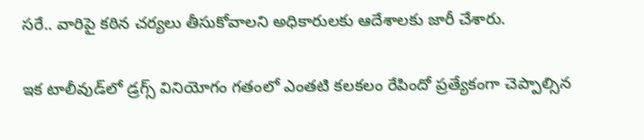సరే.. వారిపై కఠిన చర్యలు తీసుకోవాలని అధికారులకు ఆదేశాలకు జారీ చేశారు.

ఇక టాలీవుడ్‌లో డ్రగ్స్‌ వినియోగం గతంలో ఎంతటి కలకలం రేపిందో ప్రత్యేకంగా చెప్పాల్సిన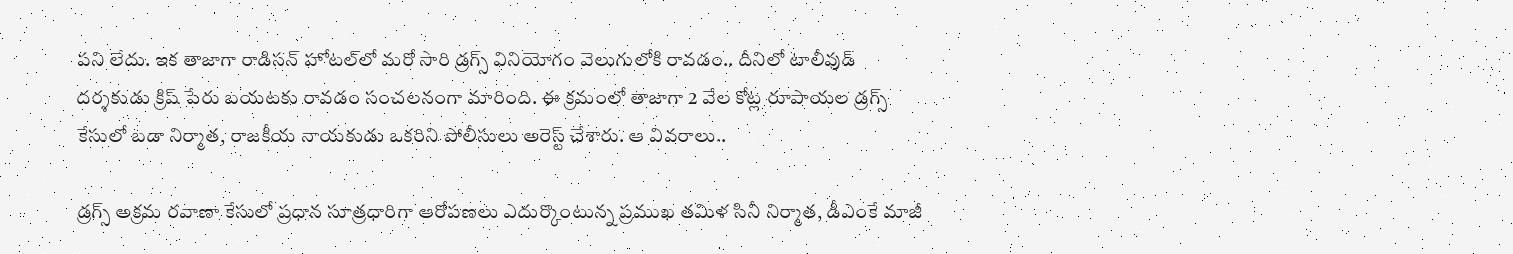పని లేదు. ఇక తాజాగా రాడిసన్‌ హోటల్‌లో మరో సారి డ్రగ్స్‌ వినియోగం వెలుగులోకి రావడం.. దీనిలో టాలీవుడ్‌ దర్శకుడు క్రిష్‌ పేరు బయటకు రావడం సంచలనంగా మారింది. ఈ క్రమంలో తాజాగా 2 వేల కోట్ల రూపాయల డ్రగ్స్‌ కేసులో బడా నిర్మాత, రాజకీయ నాయకుడు ఒకరిని పోలీసులు అరెస్ట్‌ చేశారు. ఆ వివరాలు..

డ్రగ్స్‌ అక్రమ రవాణా కేసులో ప్రధాన సూత్రధారిగా ఆరోపణలు ఎదుర్కొంటున్న ప్రముఖ తమిళ సినీ నిర్మాత, డీఎంకే మాజీ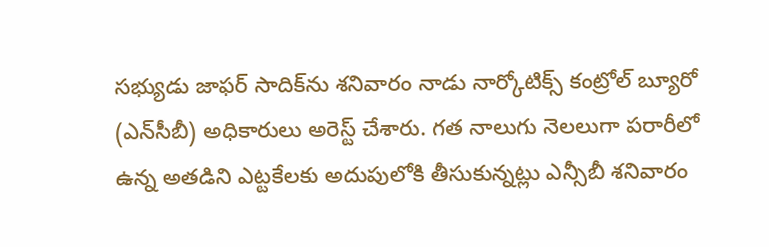సభ్యుడు జాఫర్‌ సాదిక్‌ను శనివారం నాడు నార్కోటిక్స్‌ కంట్రోల్‌ బ్యూరో (ఎన్‌సీబీ) అధికారులు అరెస్ట్‌ చేశారు. గత నాలుగు నెలలుగా పరారీలో ఉన్న అతడిని ఎట్టకేలకు అదుపులోకి తీసుకున్నట్లు ఎన్సీబీ శనివారం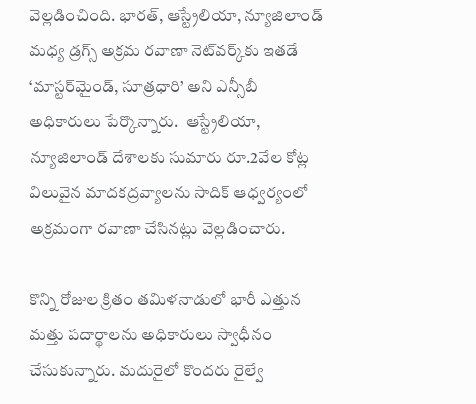వెల్లడించింది. భారత్‌, ఆస్ట్రేలియా, న్యూజిలాండ్‌ మధ్య డ్రగ్స్‌ అక్రమ రవాణా నెట్‌వర్క్‌కు ఇతడే ‘మాస్టర్‌మైండ్‌, సూత్రధారి’ అని ఎన్సీబీ అధికారులు పేర్కొన్నారు.  ఆస్ట్రేలియా, న్యూజిలాండ్‌ దేశాలకు సుమారు రూ.2వేల కోట్ల విలువైన మాదకద్రవ్యాలను సాదిక్‌ ఆధ్వర్యంలో అక్రమంగా రవాణా చేసినట్లు వెల్లడించారు.

కొన్ని రోజుల క్రితం తమిళనాడులో భారీ ఎత్తున మత్తు పదార్థాలను అధికారులు స్వాధీనం చేసుకున్నారు. మదురైలో కొందరు రైల్వే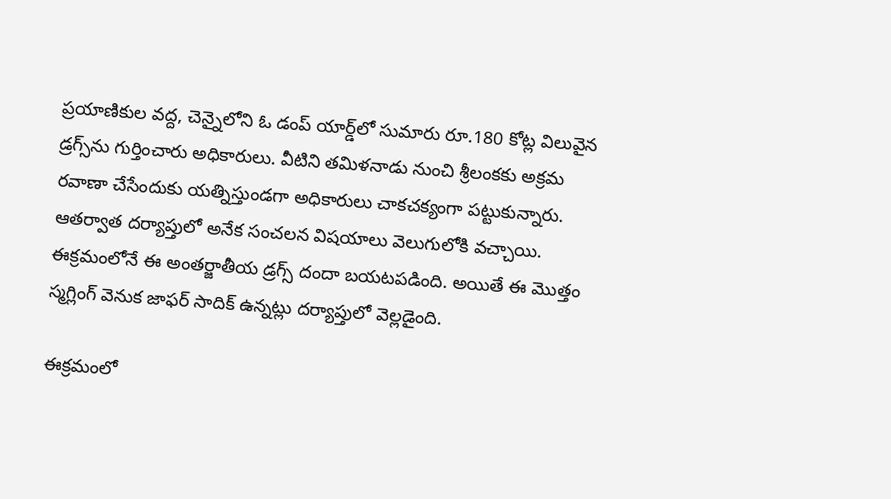ప్రయాణికుల వద్ద, చెన్నైలోని ఓ డంప్‌ యార్డ్‌లో సుమారు రూ.180 కోట్ల విలువైన డ్రగ్స్‌ను గుర్తించారు అధికారులు. వీటిని తమిళనాడు నుంచి శ్రీలంకకు అక్రమ రవాణా చేసేందుకు యత్నిస్తుండగా అధికారులు చాకచక్యంగా పట్టుకున్నారు. ఆతర్వాత దర్యాప్తులో అనేక సంచలన విషయాలు వెలుగులోకి వచ్చాయి. ఈక్రమంలోనే ఈ అంతర్జాతీయ డ్రగ్స్‌ దందా బయటపడింది. అయితే ఈ మొత్తం స్మగ్లింగ్‌ వెనుక జాఫర్‌ సాదిక్‌ ఉన్నట్లు దర్యాప్తులో వెల్లడైంది.

ఈక్రమంలో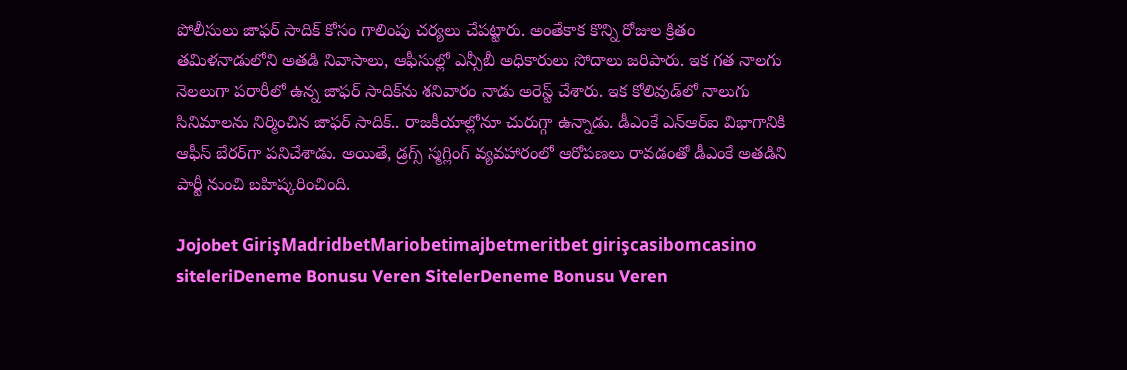పోలీసులు జాఫర్‌ సాదిక్‌ కోసం గాలింపు చర్యలు చేపట్టారు. అంతేకాక కొన్ని రోజుల క్రితం తమిళనాడులోని అతడి నివాసాలు, ఆఫీసుల్లో ఎన్సీబీ అధికారులు సోదాలు జరిపారు. ఇక గత నాలగు నెలలుగా పరారీలో ఉన్న జాఫర్‌ సాదిక్‌ను శనివారం నాడు అరెస్ట్‌ చేశారు. ఇక కోలివుడ్‌లో నాలుగు సినిమాలను నిర్మించిన జాఫర్‌ సాదిక్‌.. రాజకీయాల్లోనూ చురుగ్గా ఉన్నాడు. డీఎంకే ఎన్‌ఆర్‌ఐ విభాగానికి ఆఫీస్‌ బేరర్‌గా పనిచేశాడు. అయితే, డ్రగ్స్‌ స్మగ్లింగ్‌ వ్యవహారంలో ఆరోపణలు రావడంతో డీఎంకే అతడిని పార్టీ నుంచి బహిష్కరించింది.

Jojobet GirişMadridbetMariobetimajbetmeritbet girişcasibomcasino siteleriDeneme Bonusu Veren SitelerDeneme Bonusu Veren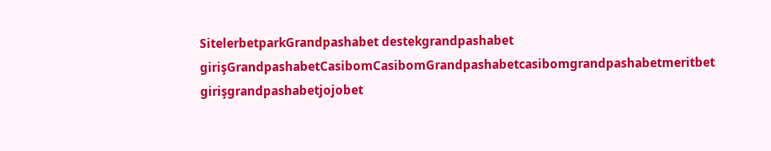SitelerbetparkGrandpashabet destekgrandpashabet girişGrandpashabetCasibomCasibomGrandpashabetcasibomgrandpashabetmeritbet girişgrandpashabetjojobet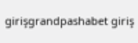girişgrandpashabet giriş